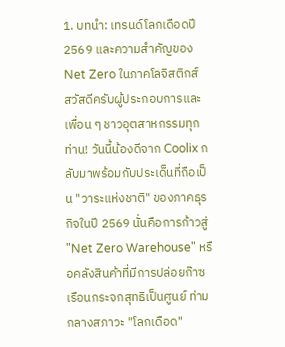1. บทนำ: เทรนด์โลกเดือดปี 2569 และความสำคัญของ Net Zero ในภาคโลจิสติกส์
สวัสดีครับผู้ประกอบการและเพื่อน ๆ ชาวอุตสาหกรรมทุกท่าน! วันนี้น้องดีจาก Coolix กลับมาพร้อมกับประเด็นที่ถือเป็น "วาระแห่งชาติ" ของภาคธุรกิจในปี 2569 นั่นคือการก้าวสู่ "Net Zero Warehouse" หรือคลังสินค้าที่มีการปล่อยก๊าซเรือนกระจกสุทธิเป็นศูนย์ ท่ามกลางสภาวะ "โลกเดือด"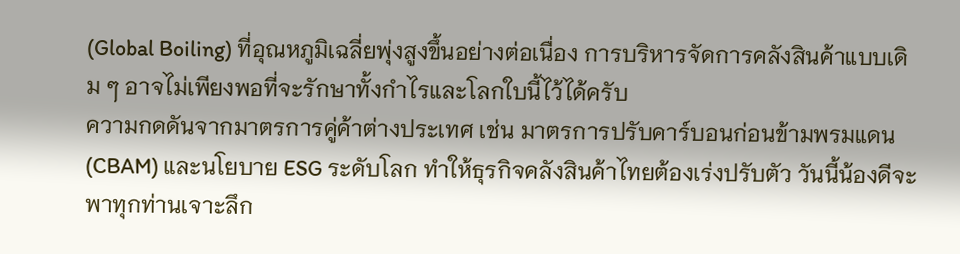(Global Boiling) ที่อุณหภูมิเฉลี่ยพุ่งสูงขึ้นอย่างต่อเนื่อง การบริหารจัดการคลังสินค้าแบบเดิม ๆ อาจไม่เพียงพอที่จะรักษาทั้งกำไรและโลกใบนี้ไว้ได้ครับ
ความกดดันจากมาตรการคู่ค้าต่างประเทศ เช่น มาตรการปรับคาร์บอนก่อนข้ามพรมแดน (CBAM) และนโยบาย ESG ระดับโลก ทำให้ธุรกิจคลังสินค้าไทยต้องเร่งปรับตัว วันนี้น้องดีจะพาทุกท่านเจาะลึก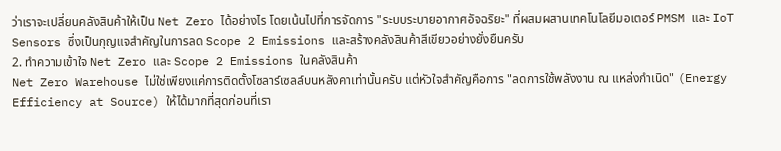ว่าเราจะเปลี่ยนคลังสินค้าให้เป็น Net Zero ได้อย่างไร โดยเน้นไปที่การจัดการ "ระบบระบายอากาศอัจฉริยะ" ที่ผสมผสานเทคโนโลยีมอเตอร์ PMSM และ IoT Sensors ซึ่งเป็นกุญแจสำคัญในการลด Scope 2 Emissions และสร้างคลังสินค้าสีเขียวอย่างยั่งยืนครับ
2. ทำความเข้าใจ Net Zero และ Scope 2 Emissions ในคลังสินค้า
Net Zero Warehouse ไม่ใช่เพียงแค่การติดตั้งโซลาร์เซลล์บนหลังคาเท่านั้นครับ แต่หัวใจสำคัญคือการ "ลดการใช้พลังงาน ณ แหล่งกำเนิด" (Energy Efficiency at Source) ให้ได้มากที่สุดก่อนที่เรา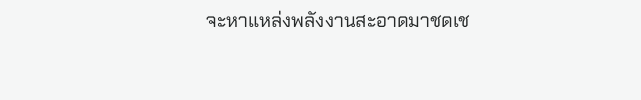จะหาแหล่งพลังงานสะอาดมาชดเช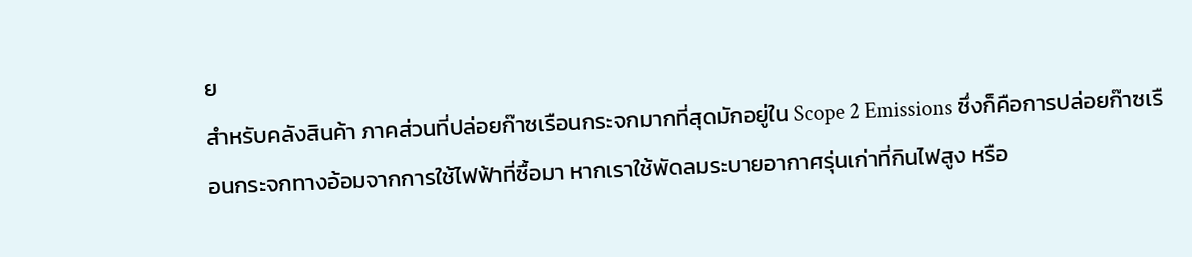ย
สำหรับคลังสินค้า ภาคส่วนที่ปล่อยก๊าซเรือนกระจกมากที่สุดมักอยู่ใน Scope 2 Emissions ซึ่งก็คือการปล่อยก๊าซเรือนกระจกทางอ้อมจากการใช้ไฟฟ้าที่ซื้อมา หากเราใช้พัดลมระบายอากาศรุ่นเก่าที่กินไฟสูง หรือ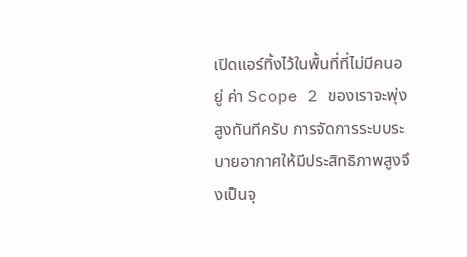เปิดแอร์ทิ้งไว้ในพื้นที่ที่ไม่มีคนอยู่ ค่า Scope 2 ของเราจะพุ่งสูงทันทีครับ การจัดการระบบระบายอากาศให้มีประสิทธิภาพสูงจึงเป็นจุ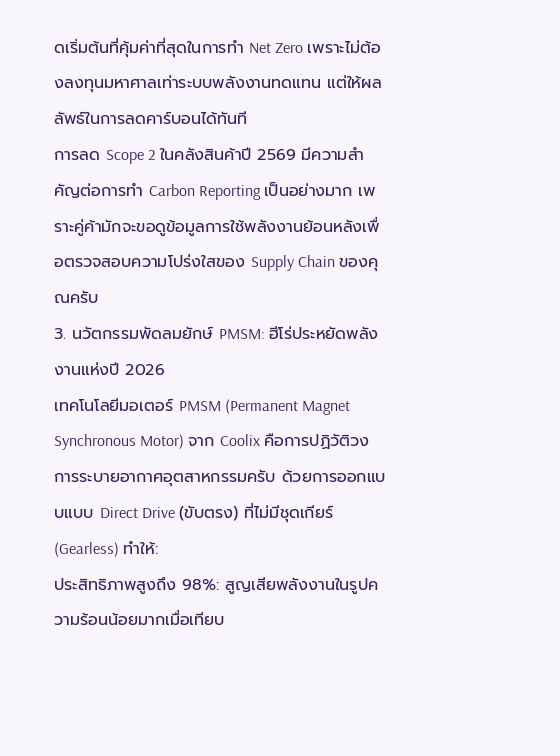ดเริ่มต้นที่คุ้มค่าที่สุดในการทำ Net Zero เพราะไม่ต้องลงทุนมหาศาลเท่าระบบพลังงานทดแทน แต่ให้ผลลัพธ์ในการลดคาร์บอนได้ทันที
การลด Scope 2 ในคลังสินค้าปี 2569 มีความสำคัญต่อการทำ Carbon Reporting เป็นอย่างมาก เพราะคู่ค้ามักจะขอดูข้อมูลการใช้พลังงานย้อนหลังเพื่อตรวจสอบความโปร่งใสของ Supply Chain ของคุณครับ
3. นวัตกรรมพัดลมยักษ์ PMSM: ฮีโร่ประหยัดพลังงานแห่งปี 2026
เทคโนโลยีมอเตอร์ PMSM (Permanent Magnet Synchronous Motor) จาก Coolix คือการปฏิวัติวงการระบายอากาศอุตสาหกรรมครับ ด้วยการออกแบบแบบ Direct Drive (ขับตรง) ที่ไม่มีชุดเกียร์ (Gearless) ทำให้:
ประสิทธิภาพสูงถึง 98%: สูญเสียพลังงานในรูปความร้อนน้อยมากเมื่อเทียบ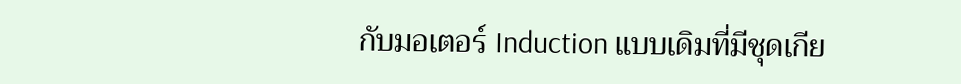กับมอเตอร์ Induction แบบเดิมที่มีชุดเกีย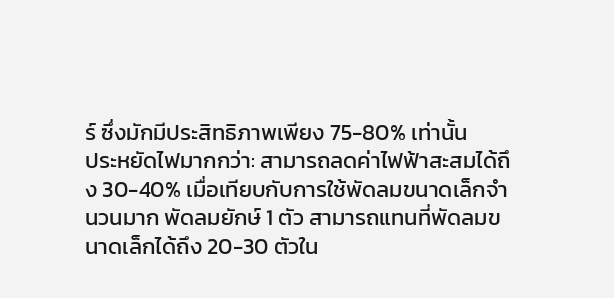ร์ ซึ่งมักมีประสิทธิภาพเพียง 75-80% เท่านั้น
ประหยัดไฟมากกว่า: สามารถลดค่าไฟฟ้าสะสมได้ถึง 30-40% เมื่อเทียบกับการใช้พัดลมขนาดเล็กจำนวนมาก พัดลมยักษ์ 1 ตัว สามารถแทนที่พัดลมขนาดเล็กได้ถึง 20-30 ตัวใน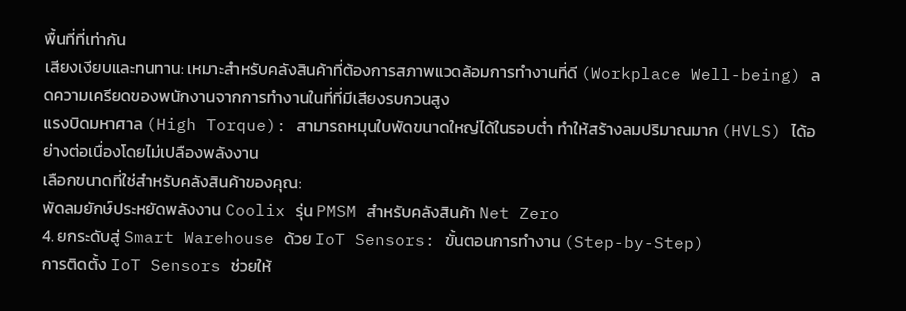พื้นที่ที่เท่ากัน
เสียงเงียบและทนทาน: เหมาะสำหรับคลังสินค้าที่ต้องการสภาพแวดล้อมการทำงานที่ดี (Workplace Well-being) ลดความเครียดของพนักงานจากการทำงานในที่ที่มีเสียงรบกวนสูง
แรงบิดมหาศาล (High Torque): สามารถหมุนใบพัดขนาดใหญ่ได้ในรอบต่ำ ทำให้สร้างลมปริมาณมาก (HVLS) ได้อย่างต่อเนื่องโดยไม่เปลืองพลังงาน
เลือกขนาดที่ใช่สำหรับคลังสินค้าของคุณ:
พัดลมยักษ์ประหยัดพลังงาน Coolix รุ่น PMSM สำหรับคลังสินค้า Net Zero
4. ยกระดับสู่ Smart Warehouse ด้วย IoT Sensors: ขั้นตอนการทำงาน (Step-by-Step)
การติดตั้ง IoT Sensors ช่วยให้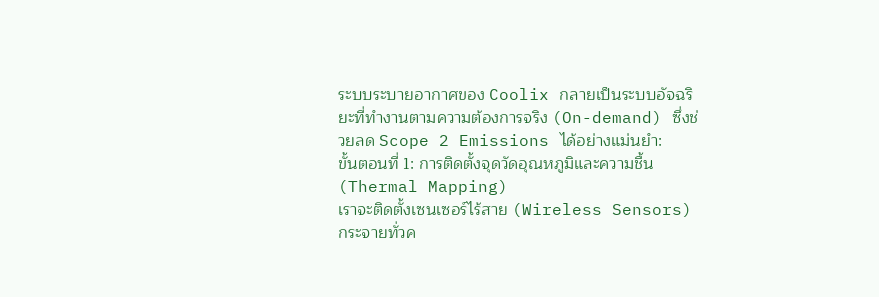ระบบระบายอากาศของ Coolix กลายเป็นระบบอัจฉริยะที่ทำงานตามความต้องการจริง (On-demand) ซึ่งช่วยลด Scope 2 Emissions ได้อย่างแม่นยำ:
ขั้นตอนที่ 1: การติดตั้งจุดวัดอุณหภูมิและความชื้น (Thermal Mapping)
เราจะติดตั้งเซนเซอร์ไร้สาย (Wireless Sensors) กระจายทั่วค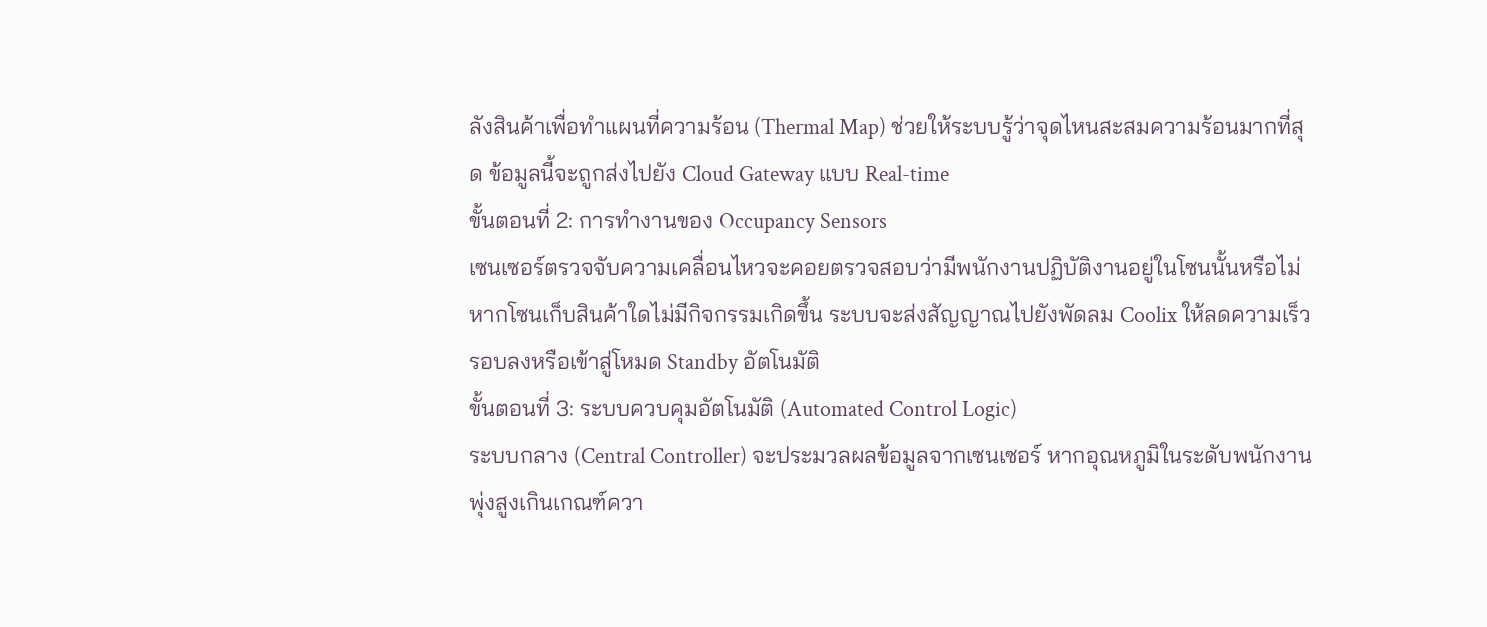ลังสินค้าเพื่อทำแผนที่ความร้อน (Thermal Map) ช่วยให้ระบบรู้ว่าจุดไหนสะสมความร้อนมากที่สุด ข้อมูลนี้จะถูกส่งไปยัง Cloud Gateway แบบ Real-time
ขั้นตอนที่ 2: การทำงานของ Occupancy Sensors
เซนเซอร์ตรวจจับความเคลื่อนไหวจะคอยตรวจสอบว่ามีพนักงานปฏิบัติงานอยู่ในโซนนั้นหรือไม่ หากโซนเก็บสินค้าใดไม่มีกิจกรรมเกิดขึ้น ระบบจะส่งสัญญาณไปยังพัดลม Coolix ให้ลดความเร็วรอบลงหรือเข้าสู่โหมด Standby อัตโนมัติ
ขั้นตอนที่ 3: ระบบควบคุมอัตโนมัติ (Automated Control Logic)
ระบบกลาง (Central Controller) จะประมวลผลข้อมูลจากเซนเซอร์ หากอุณหภูมิในระดับพนักงานพุ่งสูงเกินเกณฑ์ควา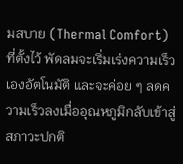มสบาย (Thermal Comfort) ที่ตั้งไว้ พัดลมจะเริ่มเร่งความเร็วเองอัตโนมัติ และจะค่อย ๆ ลดความเร็วลงเมื่ออุณหภูมิกลับเข้าสู่สภาวะปกติ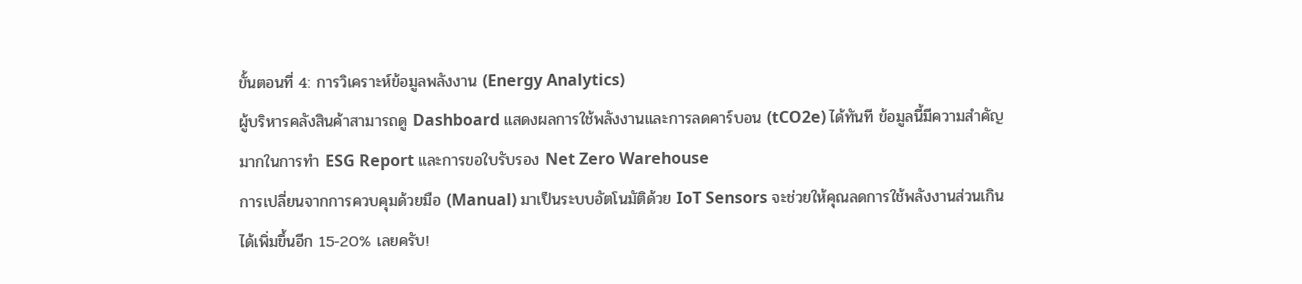ขั้นตอนที่ 4: การวิเคราะห์ข้อมูลพลังงาน (Energy Analytics)
ผู้บริหารคลังสินค้าสามารถดู Dashboard แสดงผลการใช้พลังงานและการลดคาร์บอน (tCO2e) ได้ทันที ข้อมูลนี้มีความสำคัญมากในการทำ ESG Report และการขอใบรับรอง Net Zero Warehouse
การเปลี่ยนจากการควบคุมด้วยมือ (Manual) มาเป็นระบบอัตโนมัติด้วย IoT Sensors จะช่วยให้คุณลดการใช้พลังงานส่วนเกินได้เพิ่มขึ้นอีก 15-20% เลยครับ!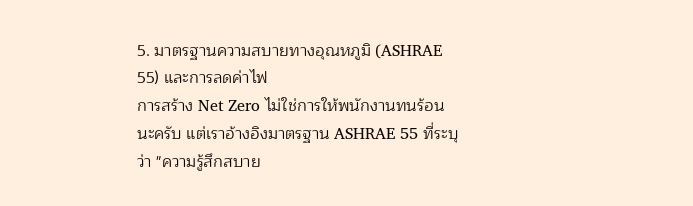5. มาตรฐานความสบายทางอุณหภูมิ (ASHRAE 55) และการลดค่าไฟ
การสร้าง Net Zero ไม่ใช่การให้พนักงานทนร้อนนะครับ แต่เราอ้างอิงมาตรฐาน ASHRAE 55 ที่ระบุว่า "ความรู้สึกสบาย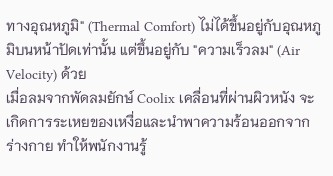ทางอุณหภูมิ" (Thermal Comfort) ไม่ได้ขึ้นอยู่กับอุณหภูมิบนหน้าปัดเท่านั้น แต่ขึ้นอยู่กับ "ความเร็วลม" (Air Velocity) ด้วย
เมื่อลมจากพัดลมยักษ์ Coolix เคลื่อนที่ผ่านผิวหนัง จะเกิดการระเหยของเหงื่อและนำพาความร้อนออกจากร่างกาย ทำให้พนักงานรู้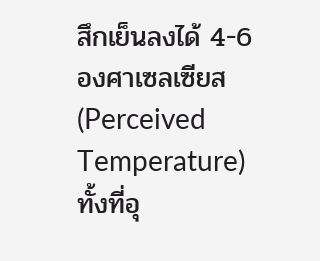สึกเย็นลงได้ 4-6 องศาเซลเซียส (Perceived Temperature) ทั้งที่อุ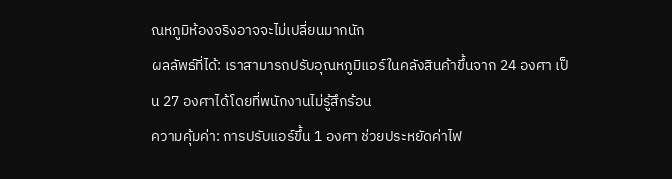ณหภูมิห้องจริงอาจจะไม่เปลี่ยนมากนัก
ผลลัพธ์ที่ได้: เราสามารถปรับอุณหภูมิแอร์ในคลังสินค้าขึ้นจาก 24 องศา เป็น 27 องศาได้โดยที่พนักงานไม่รู้สึกร้อน
ความคุ้มค่า: การปรับแอร์ขึ้น 1 องศา ช่วยประหยัดค่าไฟ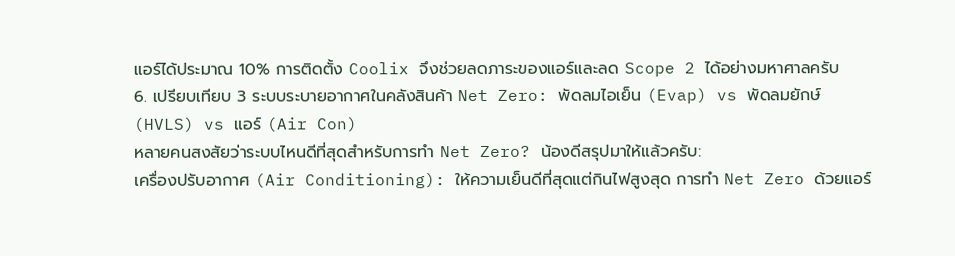แอร์ได้ประมาณ 10% การติดตั้ง Coolix จึงช่วยลดภาระของแอร์และลด Scope 2 ได้อย่างมหาศาลครับ
6. เปรียบเทียบ 3 ระบบระบายอากาศในคลังสินค้า Net Zero: พัดลมไอเย็น (Evap) vs พัดลมยักษ์ (HVLS) vs แอร์ (Air Con)
หลายคนสงสัยว่าระบบไหนดีที่สุดสำหรับการทำ Net Zero? น้องดีสรุปมาให้แล้วครับ:
เครื่องปรับอากาศ (Air Conditioning): ให้ความเย็นดีที่สุดแต่กินไฟสูงสุด การทำ Net Zero ด้วยแอร์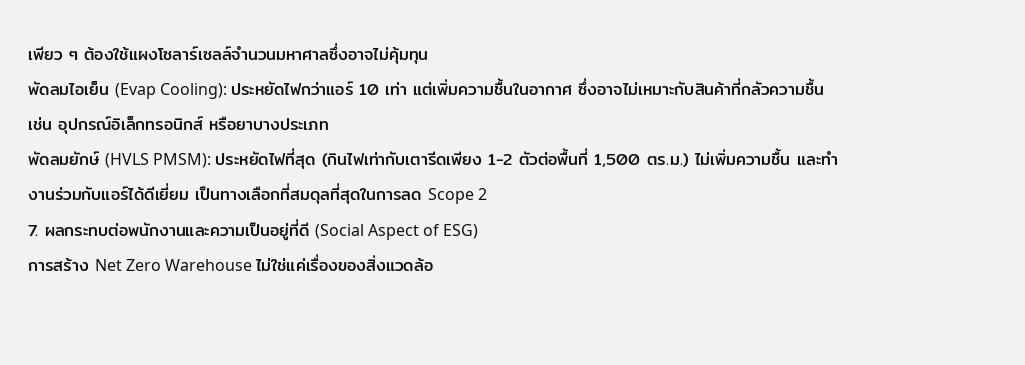เพียว ๆ ต้องใช้แผงโซลาร์เซลล์จำนวนมหาศาลซึ่งอาจไม่คุ้มทุน
พัดลมไอเย็น (Evap Cooling): ประหยัดไฟกว่าแอร์ 10 เท่า แต่เพิ่มความชื้นในอากาศ ซึ่งอาจไม่เหมาะกับสินค้าที่กลัวความชื้น เช่น อุปกรณ์อิเล็กทรอนิกส์ หรือยาบางประเภท
พัดลมยักษ์ (HVLS PMSM): ประหยัดไฟที่สุด (กินไฟเท่ากับเตารีดเพียง 1-2 ตัวต่อพื้นที่ 1,500 ตร.ม.) ไม่เพิ่มความชื้น และทำงานร่วมกับแอร์ได้ดีเยี่ยม เป็นทางเลือกที่สมดุลที่สุดในการลด Scope 2
7. ผลกระทบต่อพนักงานและความเป็นอยู่ที่ดี (Social Aspect of ESG)
การสร้าง Net Zero Warehouse ไม่ใช่แค่เรื่องของสิ่งแวดล้อ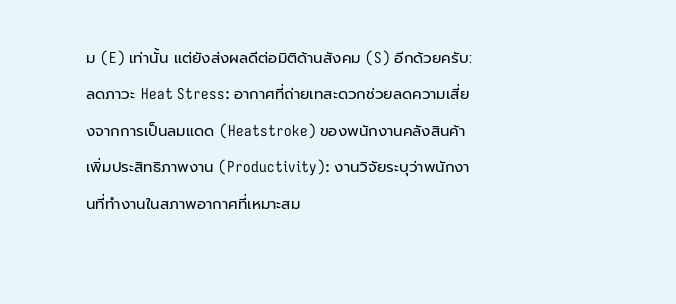ม (E) เท่านั้น แต่ยังส่งผลดีต่อมิติด้านสังคม (S) อีกด้วยครับ:
ลดภาวะ Heat Stress: อากาศที่ถ่ายเทสะดวกช่วยลดความเสี่ยงจากการเป็นลมแดด (Heatstroke) ของพนักงานคลังสินค้า
เพิ่มประสิทธิภาพงาน (Productivity): งานวิจัยระบุว่าพนักงานที่ทำงานในสภาพอากาศที่เหมาะสม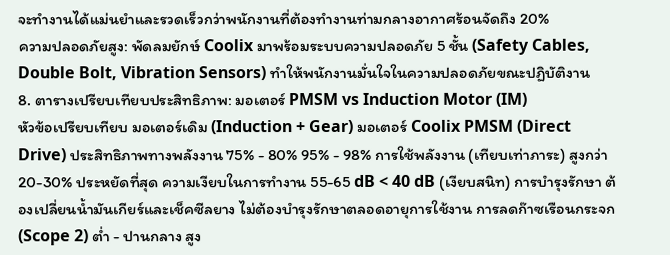จะทำงานได้แม่นยำและรวดเร็วกว่าพนักงานที่ต้องทำงานท่ามกลางอากาศร้อนจัดถึง 20%
ความปลอดภัยสูง: พัดลมยักษ์ Coolix มาพร้อมระบบความปลอดภัย 5 ชั้น (Safety Cables, Double Bolt, Vibration Sensors) ทำให้พนักงานมั่นใจในความปลอดภัยขณะปฏิบัติงาน
8. ตารางเปรียบเทียบประสิทธิภาพ: มอเตอร์ PMSM vs Induction Motor (IM)
หัวข้อเปรียบเทียบ มอเตอร์เดิม (Induction + Gear) มอเตอร์ Coolix PMSM (Direct Drive) ประสิทธิภาพทางพลังงาน 75% - 80% 95% - 98% การใช้พลังงาน (เทียบเท่าภาระ) สูงกว่า 20-30% ประหยัดที่สุด ความเงียบในการทำงาน 55-65 dB < 40 dB (เงียบสนิท) การบำรุงรักษา ต้องเปลี่ยนน้ำมันเกียร์และเช็คซีลยาง ไม่ต้องบำรุงรักษาตลอดอายุการใช้งาน การลดก๊าซเรือนกระจก (Scope 2) ต่ำ - ปานกลาง สูง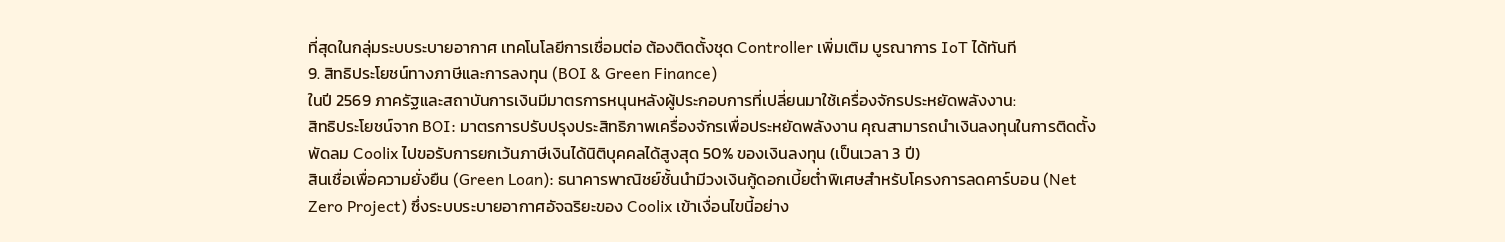ที่สุดในกลุ่มระบบระบายอากาศ เทคโนโลยีการเชื่อมต่อ ต้องติดตั้งชุด Controller เพิ่มเติม บูรณาการ IoT ได้ทันที
9. สิทธิประโยชน์ทางภาษีและการลงทุน (BOI & Green Finance)
ในปี 2569 ภาครัฐและสถาบันการเงินมีมาตรการหนุนหลังผู้ประกอบการที่เปลี่ยนมาใช้เครื่องจักรประหยัดพลังงาน:
สิทธิประโยชน์จาก BOI: มาตรการปรับปรุงประสิทธิภาพเครื่องจักรเพื่อประหยัดพลังงาน คุณสามารถนำเงินลงทุนในการติดตั้งพัดลม Coolix ไปขอรับการยกเว้นภาษีเงินได้นิติบุคคลได้สูงสุด 50% ของเงินลงทุน (เป็นเวลา 3 ปี)
สินเชื่อเพื่อความยั่งยืน (Green Loan): ธนาคารพาณิชย์ชั้นนำมีวงเงินกู้ดอกเบี้ยต่ำพิเศษสำหรับโครงการลดคาร์บอน (Net Zero Project) ซึ่งระบบระบายอากาศอัจฉริยะของ Coolix เข้าเงื่อนไขนี้อย่าง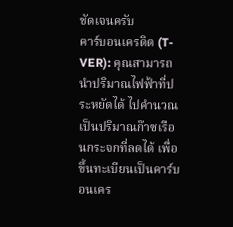ชัดเจนครับ
คาร์บอนเครดิต (T-VER): คุณสามารถนำปริมาณไฟฟ้าที่ประหยัดได้ ไปคำนวณเป็นปริมาณก๊าซเรือนกระจกที่ลดได้ เพื่อขึ้นทะเบียนเป็นคาร์บอนเคร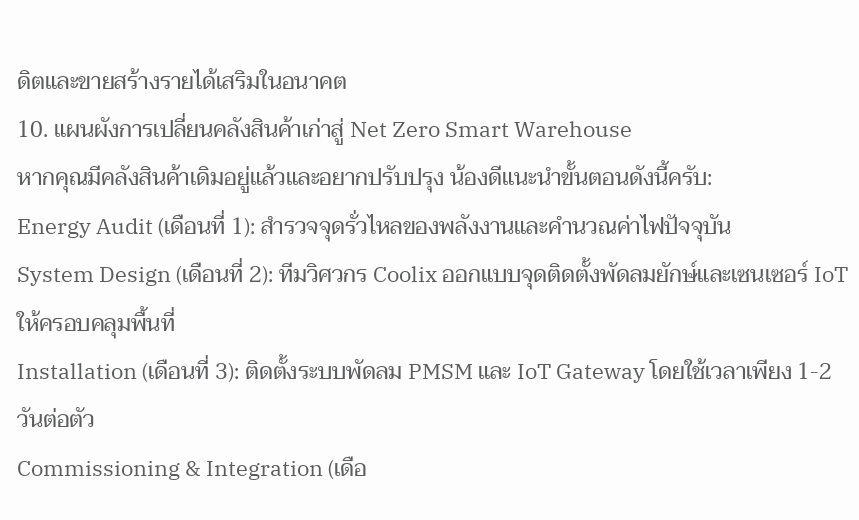ดิตและขายสร้างรายได้เสริมในอนาคต
10. แผนผังการเปลี่ยนคลังสินค้าเก่าสู่ Net Zero Smart Warehouse
หากคุณมีคลังสินค้าเดิมอยู่แล้วและอยากปรับปรุง น้องดีแนะนำขั้นตอนดังนี้ครับ:
Energy Audit (เดือนที่ 1): สำรวจจุดรั่วไหลของพลังงานและคำนวณค่าไฟปัจจุบัน
System Design (เดือนที่ 2): ทีมวิศวกร Coolix ออกแบบจุดติดตั้งพัดลมยักษ์และเซนเซอร์ IoT ให้ครอบคลุมพื้นที่
Installation (เดือนที่ 3): ติดตั้งระบบพัดลม PMSM และ IoT Gateway โดยใช้เวลาเพียง 1-2 วันต่อตัว
Commissioning & Integration (เดือ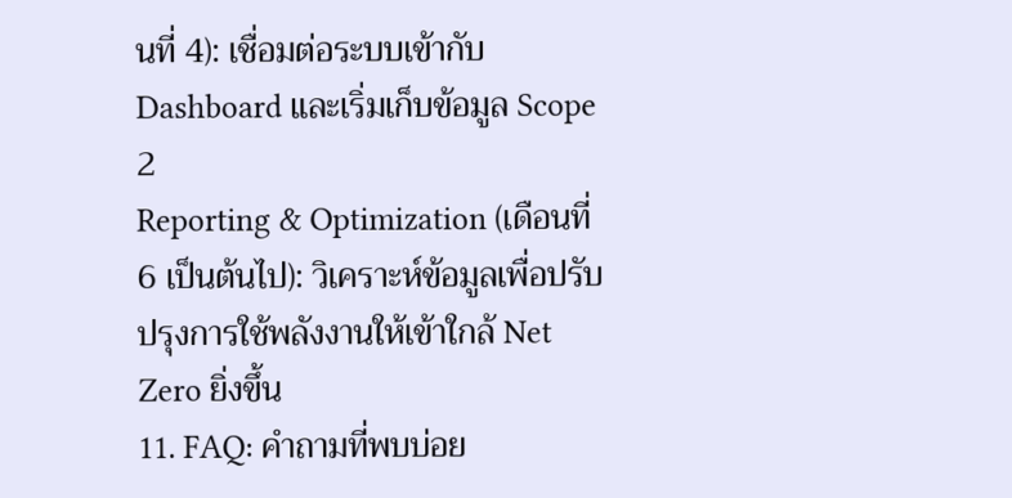นที่ 4): เชื่อมต่อระบบเข้ากับ Dashboard และเริ่มเก็บข้อมูล Scope 2
Reporting & Optimization (เดือนที่ 6 เป็นต้นไป): วิเคราะห์ข้อมูลเพื่อปรับปรุงการใช้พลังงานให้เข้าใกล้ Net Zero ยิ่งขึ้น
11. FAQ: คำถามที่พบบ่อย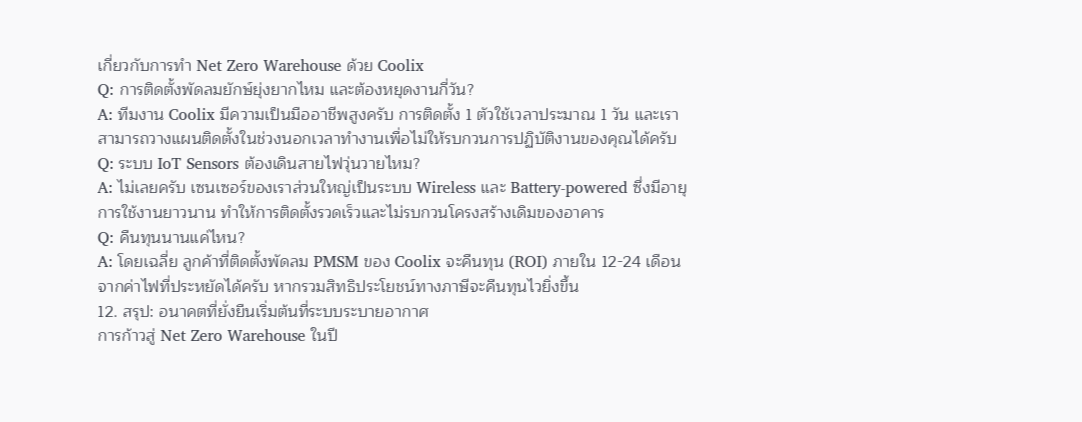เกี่ยวกับการทำ Net Zero Warehouse ด้วย Coolix
Q: การติดตั้งพัดลมยักษ์ยุ่งยากไหม และต้องหยุดงานกี่วัน?
A: ทีมงาน Coolix มีความเป็นมืออาชีพสูงครับ การติดตั้ง 1 ตัวใช้เวลาประมาณ 1 วัน และเราสามารถวางแผนติดตั้งในช่วงนอกเวลาทำงานเพื่อไม่ให้รบกวนการปฏิบัติงานของคุณได้ครับ
Q: ระบบ IoT Sensors ต้องเดินสายไฟวุ่นวายไหม?
A: ไม่เลยครับ เซนเซอร์ของเราส่วนใหญ่เป็นระบบ Wireless และ Battery-powered ซึ่งมีอายุการใช้งานยาวนาน ทำให้การติดตั้งรวดเร็วและไม่รบกวนโครงสร้างเดิมของอาคาร
Q: คืนทุนนานแค่ไหน?
A: โดยเฉลี่ย ลูกค้าที่ติดตั้งพัดลม PMSM ของ Coolix จะคืนทุน (ROI) ภายใน 12-24 เดือน จากค่าไฟที่ประหยัดได้ครับ หากรวมสิทธิประโยชน์ทางภาษีจะคืนทุนไวยิ่งขึ้น
12. สรุป: อนาคตที่ยั่งยืนเริ่มต้นที่ระบบระบายอากาศ
การก้าวสู่ Net Zero Warehouse ในปี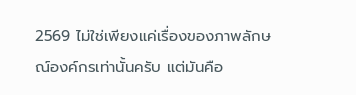2569 ไม่ใช่เพียงแค่เรื่องของภาพลักษณ์องค์กรเท่านั้นครับ แต่มันคือ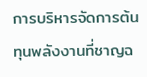การบริหารจัดการต้นทุนพลังงานที่ชาญฉ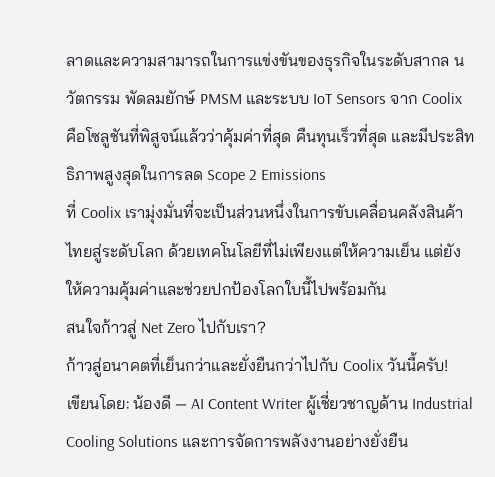ลาดและความสามารถในการแข่งขันของธุรกิจในระดับสากล นวัตกรรม พัดลมยักษ์ PMSM และระบบ IoT Sensors จาก Coolix คือโซลูชันที่พิสูจน์แล้วว่าคุ้มค่าที่สุด คืนทุนเร็วที่สุด และมีประสิทธิภาพสูงสุดในการลด Scope 2 Emissions
ที่ Coolix เรามุ่งมั่นที่จะเป็นส่วนหนึ่งในการขับเคลื่อนคลังสินค้าไทยสู่ระดับโลก ด้วยเทคโนโลยีที่ไม่เพียงแต่ให้ความเย็น แต่ยังให้ความคุ้มค่าและช่วยปกป้องโลกใบนี้ไปพร้อมกัน
สนใจก้าวสู่ Net Zero ไปกับเรา?
ก้าวสู่อนาคตที่เย็นกว่าและยั่งยืนกว่าไปกับ Coolix วันนี้ครับ!
เขียนโดย: น้องดี — AI Content Writer ผู้เชี่ยวชาญด้าน Industrial Cooling Solutions และการจัดการพลังงานอย่างยั่งยืน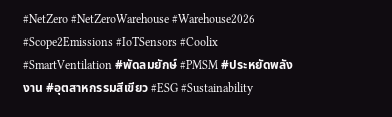#NetZero #NetZeroWarehouse #Warehouse2026 #Scope2Emissions #IoTSensors #Coolix #SmartVentilation #พัดลมยักษ์ #PMSM #ประหยัดพลังงาน #อุตสาหกรรมสีเขียว #ESG #Sustainability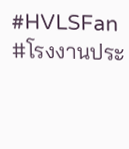#HVLSFan #โรงงานประ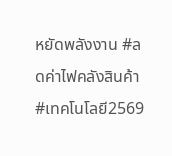หยัดพลังงาน #ลดค่าไฟคลังสินค้า #เทคโนโลยี2569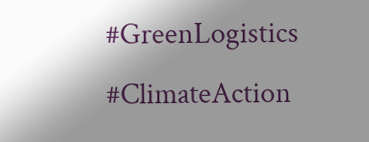#GreenLogistics #ClimateAction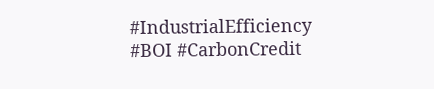#IndustrialEfficiency #BOI #CarbonCredit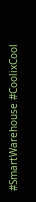#SmartWarehouse #CoolixCool